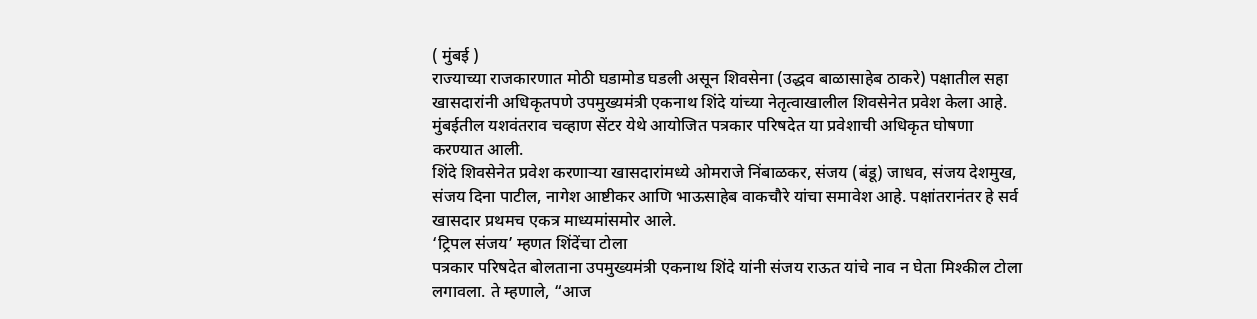( मुंबई )
राज्याच्या राजकारणात मोठी घडामोड घडली असून शिवसेना (उद्धव बाळासाहेब ठाकरे) पक्षातील सहा खासदारांनी अधिकृतपणे उपमुख्यमंत्री एकनाथ शिंदे यांच्या नेतृत्वाखालील शिवसेनेत प्रवेश केला आहे. मुंबईतील यशवंतराव चव्हाण सेंटर येथे आयोजित पत्रकार परिषदेत या प्रवेशाची अधिकृत घोषणा करण्यात आली.
शिंदे शिवसेनेत प्रवेश करणाऱ्या खासदारांमध्ये ओमराजे निंबाळकर, संजय (बंडू) जाधव, संजय देशमुख, संजय दिना पाटील, नागेश आष्टीकर आणि भाऊसाहेब वाकचौरे यांचा समावेश आहे. पक्षांतरानंतर हे सर्व खासदार प्रथमच एकत्र माध्यमांसमोर आले.
‘ट्रिपल संजय’ म्हणत शिंदेंचा टोला
पत्रकार परिषदेत बोलताना उपमुख्यमंत्री एकनाथ शिंदे यांनी संजय राऊत यांचे नाव न घेता मिश्कील टोला लगावला. ते म्हणाले, “आज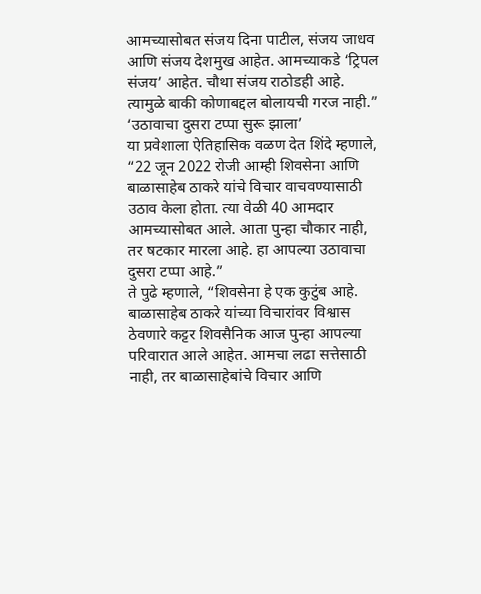आमच्यासोबत संजय दिना पाटील, संजय जाधव आणि संजय देशमुख आहेत. आमच्याकडे ‘ट्रिपल संजय’ आहेत. चौथा संजय राठोडही आहे. त्यामुळे बाकी कोणाबद्दल बोलायची गरज नाही.”
‘उठावाचा दुसरा टप्पा सुरू झाला’
या प्रवेशाला ऐतिहासिक वळण देत शिंदे म्हणाले, “22 जून 2022 रोजी आम्ही शिवसेना आणि बाळासाहेब ठाकरे यांचे विचार वाचवण्यासाठी उठाव केला होता. त्या वेळी 40 आमदार आमच्यासोबत आले. आता पुन्हा चौकार नाही, तर षटकार मारला आहे. हा आपल्या उठावाचा दुसरा टप्पा आहे.”
ते पुढे म्हणाले, “शिवसेना हे एक कुटुंब आहे. बाळासाहेब ठाकरे यांच्या विचारांवर विश्वास ठेवणारे कट्टर शिवसैनिक आज पुन्हा आपल्या परिवारात आले आहेत. आमचा लढा सत्तेसाठी नाही, तर बाळासाहेबांचे विचार आणि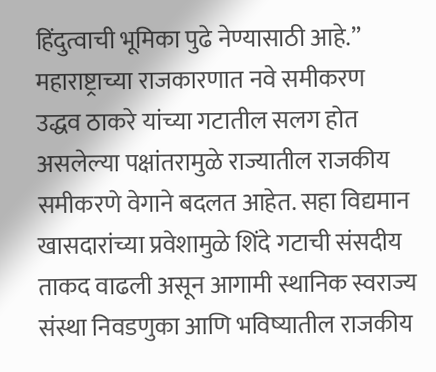हिंदुत्वाची भूमिका पुढे नेण्यासाठी आहे.”
महाराष्ट्राच्या राजकारणात नवे समीकरण
उद्धव ठाकरे यांच्या गटातील सलग होत असलेल्या पक्षांतरामुळे राज्यातील राजकीय समीकरणे वेगाने बदलत आहेत. सहा विद्यमान खासदारांच्या प्रवेशामुळे शिंदे गटाची संसदीय ताकद वाढली असून आगामी स्थानिक स्वराज्य संस्था निवडणुका आणि भविष्यातील राजकीय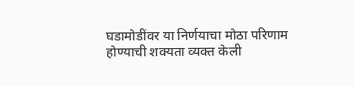घडामोडींवर या निर्णयाचा मोठा परिणाम होण्याची शक्यता व्यक्त केली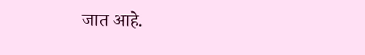जात आहे.